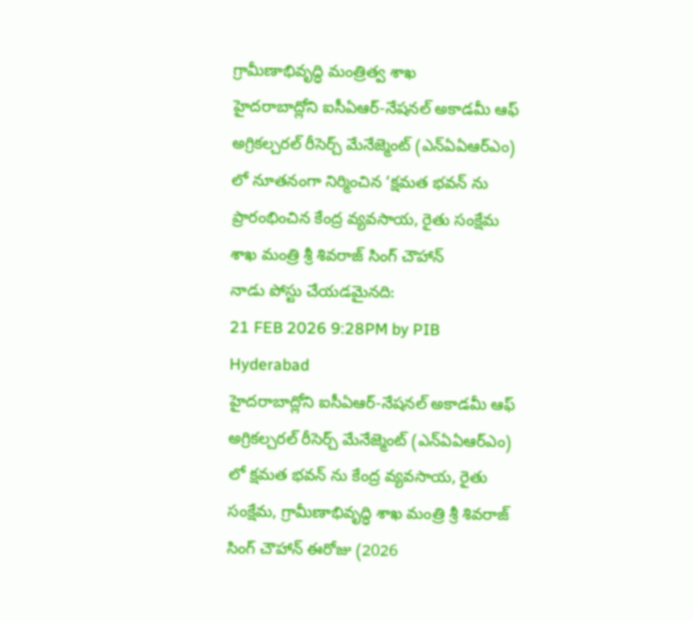గ్రామీణాభివృద్ధి మంత్రిత్వ శాఖ
హైదరాబాద్లోని ఐసీఏఆర్-నేషనల్ అకాడమీ ఆఫ్ అగ్రికల్చరల్ రీసెర్చ్ మేనేజ్మెంట్ (ఎన్ఏఏఆర్ఎం) లో నూతనంగా నిర్మించిన ‘క్షమత భవన్ ను ప్రారంభించిన కేంద్ర వ్యవసాయ, రైతు సంక్షేమ శాఖ మంత్రి శ్రీ శివరాజ్ సింగ్ చౌహాన్
నాడు పోస్టు చేయడమైనది:
21 FEB 2026 9:28PM by PIB Hyderabad
హైదరాబాద్లోని ఐసీఏఆర్-నేషనల్ అకాడమీ ఆఫ్ అగ్రికల్చరల్ రీసెర్చ్ మేనేజ్మెంట్ (ఎన్ఏఏఆర్ఎం) లో క్షమత భవన్ ను కేంద్ర వ్యవసాయ, రైతు సంక్షేమ, గ్రామీణాభివృద్ధి శాఖ మంత్రి శ్రీ శివరాజ్ సింగ్ చౌహాన్ ఈరోజు (2026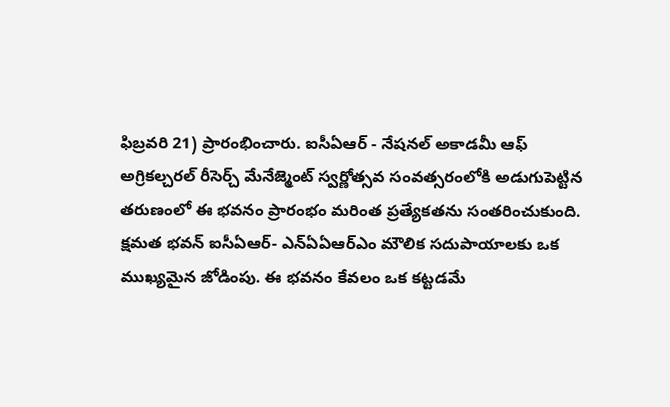ఫిబ్రవరి 21) ప్రారంభించారు. ఐసీఏఆర్ - నేషనల్ అకాడమీ ఆఫ్ అగ్రికల్చరల్ రీసెర్చ్ మేనేజ్మెంట్ స్వర్ణోత్సవ సంవత్సరంలోకి అడుగుపెట్టిన తరుణంలో ఈ భవనం ప్రారంభం మరింత ప్రత్యేకతను సంతరించుకుంది.
క్షమత భవన్ ఐసీఏఆర్- ఎన్ఏఏఆర్ఎం మౌలిక సదుపాయాలకు ఒక ముఖ్యమైన జోడింపు. ఈ భవనం కేవలం ఒక కట్టడమే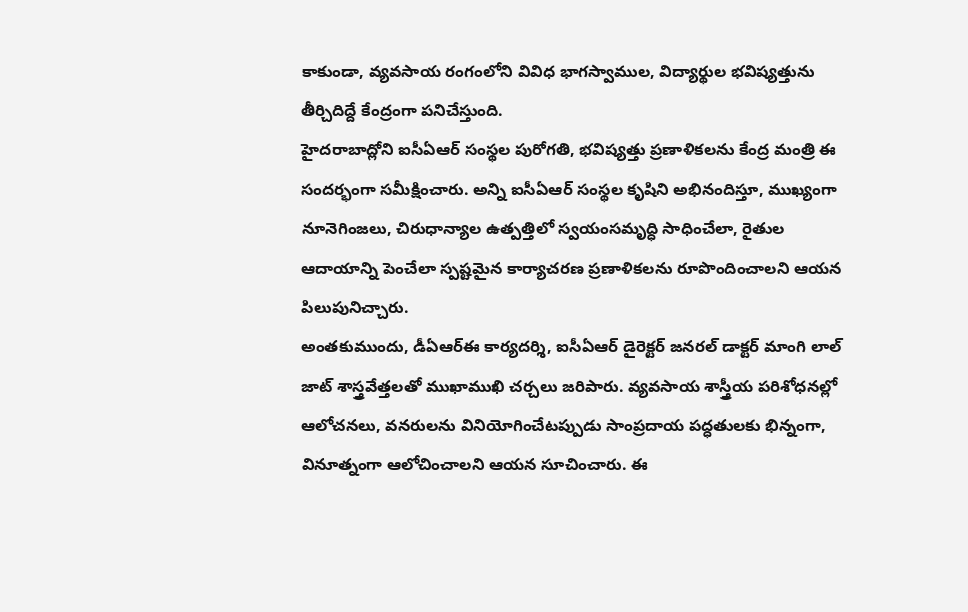కాకుండా, వ్యవసాయ రంగంలోని వివిధ భాగస్వాముల, విద్యార్థుల భవిష్యత్తును తీర్చిదిద్దే కేంద్రంగా పనిచేస్తుంది.
హైదరాబాద్లోని ఐసీఏఆర్ సంస్థల పురోగతి, భవిష్యత్తు ప్రణాళికలను కేంద్ర మంత్రి ఈ సందర్భంగా సమీక్షించారు. అన్ని ఐసీఏఆర్ సంస్థల కృషిని అభినందిస్తూ, ముఖ్యంగా నూనెగింజలు, చిరుధాన్యాల ఉత్పత్తిలో స్వయంసమృద్ధి సాధించేలా, రైతుల ఆదాయాన్ని పెంచేలా స్పష్టమైన కార్యాచరణ ప్రణాళికలను రూపొందించాలని ఆయన పిలుపునిచ్చారు.
అంతకుముందు, డీఏఆర్ఈ కార్యదర్శి, ఐసీఏఆర్ డైరెక్టర్ జనరల్ డాక్టర్ మాంగి లాల్ జాట్ శాస్త్రవేత్తలతో ముఖాముఖి చర్చలు జరిపారు. వ్యవసాయ శాస్త్రీయ పరిశోధనల్లో ఆలోచనలు, వనరులను వినియోగించేటప్పుడు సాంప్రదాయ పద్ధతులకు భిన్నంగా, వినూత్నంగా ఆలోచించాలని ఆయన సూచించారు. ఈ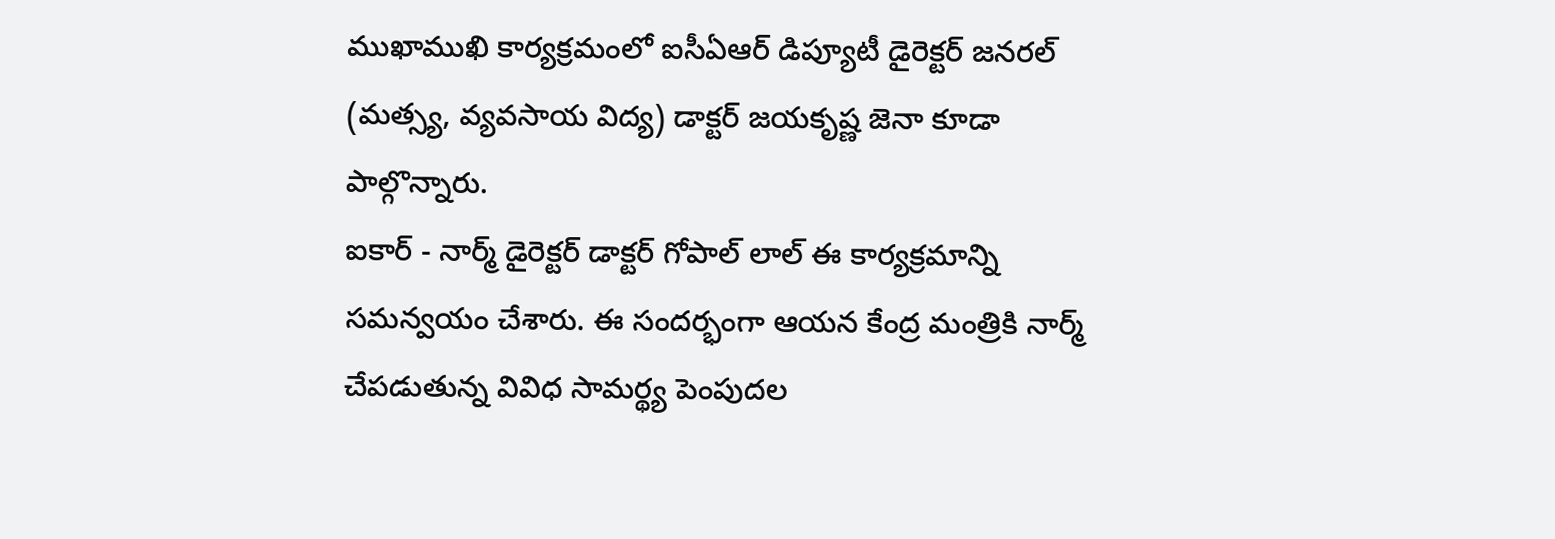ముఖాముఖి కార్యక్రమంలో ఐసీఏఆర్ డిప్యూటీ డైరెక్టర్ జనరల్ (మత్స్య, వ్యవసాయ విద్య) డాక్టర్ జయకృష్ణ జెనా కూడా పాల్గొన్నారు.
ఐకార్ - నార్మ్ డైరెక్టర్ డాక్టర్ గోపాల్ లాల్ ఈ కార్యక్రమాన్ని సమన్వయం చేశారు. ఈ సందర్భంగా ఆయన కేంద్ర మంత్రికి నార్మ్ చేపడుతున్న వివిధ సామర్థ్య పెంపుదల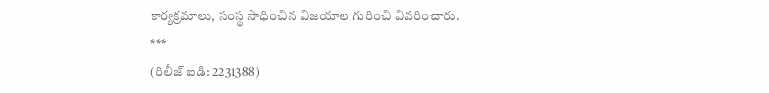కార్యక్రమాలు, సంస్థ సాధించిన విజయాల గురించి వివరించారు.
***
(రిలీజ్ ఐడి: 2231388)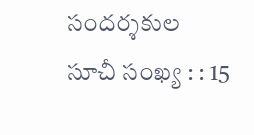సందర్శకుల సూచీ సంఖ్య : : 15